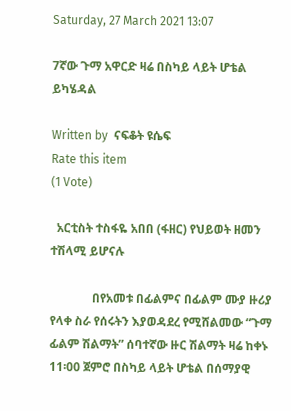Saturday, 27 March 2021 13:07

7ኛው ጉማ አዋርድ ዛሬ በስካይ ላይት ሆቴል ይካሄዳል

Written by  ናፍቆት ዩሴፍ
Rate this item
(1 Vote)

  አርቲስት ተስፋዬ አበበ (ፋዘር) የህይወት ዘመን ተሽላሚ ይሆናሉ

              በየአመቱ በፊልምና በፊልም ሙያ ዙሪያ የላቀ ስራ የሰሩትን እያወዳደረ የሚሸልመው “ጉማ ፊልም ሽልማት” ሰባተኛው ዙር ሽልማት ዛሬ ከቀኑ 11፡00 ጀምሮ በስካይ ላይት ሆቴል በሰማያዊ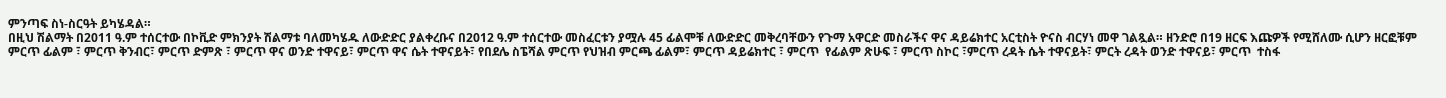ምንጣፍ ስነ-ስርዓት ይካሄዳል።
በዚህ ሽልማት በ2011 ዓ.ም ተሰርተው በኮቪድ ምክንያት ሽልማቱ ባለመካሄዱ ለውድድር ያልቀረቡና በ2012 ዓ.ም ተሰርተው መስፈርቱን ያሟሉ 45 ፊልሞቹ ለውድድር መቅረባቸውን የጉማ አዋርድ መስራችና ዋና ዳይሬክተር አርቲስት ዮናስ ብርሃነ መዋ ገልጿል። ዘንድሮ በ19 ዘርፍ እጩዎች የሚሸለሙ ሲሆን ዘርፎቹም ምርጥ ፊልም ፣ ምርጥ ቅንብር፣ ምርጥ ድምጽ ፣ ምርጥ ዋና ወንድ ተዋናይ፣ ምርጥ ዋና ሴት ተዋናይት፣ የበደሌ ስፔሻል ምርጥ የህዝብ ምርጫ ፊልም፣ ምርጥ ዳይሬክተር ፣ ምርጥ  የፊልም ጽሁፍ ፣ ምርጥ ስኮር ፣ምርጥ ረዳት ሴት ተዋናይት፣ ምርት ረዳት ወንድ ተዋናይ፣ ምርጥ  ተስፋ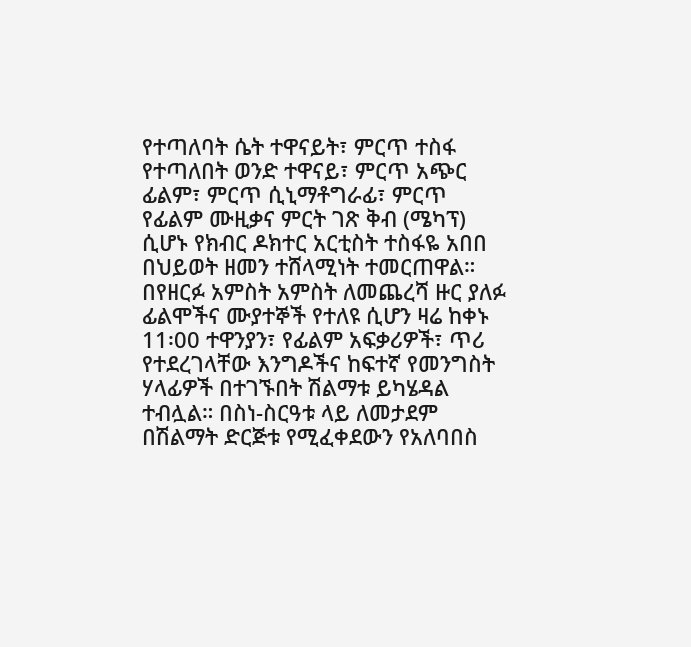የተጣለባት ሴት ተዋናይት፣ ምርጥ ተስፋ የተጣለበት ወንድ ተዋናይ፣ ምርጥ አጭር ፊልም፣ ምርጥ ሲኒማቶግራፊ፣ ምርጥ የፊልም ሙዚቃና ምርት ገጽ ቅብ (ሜካፕ) ሲሆኑ የክብር ዶክተር አርቲስት ተስፋዬ አበበ በህይወት ዘመን ተሸላሚነት ተመርጠዋል።
በየዘርፉ አምስት አምስት ለመጨረሻ ዙር ያለፉ ፊልሞችና ሙያተኞች የተለዩ ሲሆን ዛሬ ከቀኑ 11፡00 ተዋንያን፣ የፊልም አፍቃሪዎች፣ ጥሪ የተደረገላቸው እንግዶችና ከፍተኛ የመንግስት ሃላፊዎች በተገኙበት ሽልማቱ ይካሄዳል ተብሏል። በስነ-ስርዓቱ ላይ ለመታደም በሽልማት ድርጅቱ የሚፈቀደውን የአለባበስ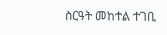ስርዓት መከተል ተገቢ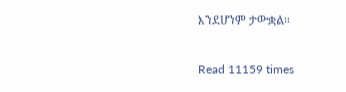እንደሆነም ታውቋል።

Read 11159 times